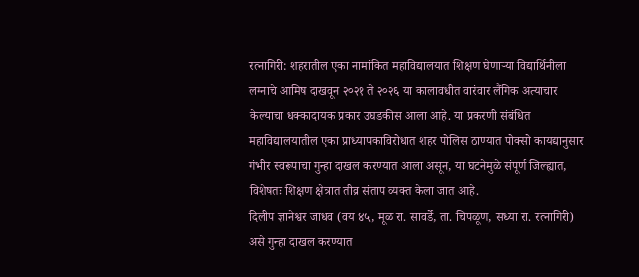रत्नागिरी: शहरातील एका नामांकित महाविद्यालयात शिक्षण घेणाऱ्या विद्यार्थिनीला लग्नाचे आमिष दाखवून २०२१ ते २०२६ या कालावधीत वारंवार लैंगिक अत्याचार केल्याचा धक्कादायक प्रकार उघडकीस आला आहे. या प्रकरणी संबंधित महाविद्यालयातील एका प्राध्यापकाविरोधात शहर पोलिस ठाण्यात पोक्सो कायद्यानुसार गंभीर स्वरूपाचा गुन्हा दाखल करण्यात आला असून, या घटनेमुळे संपूर्ण जिल्ह्यात, विशेषतः शिक्षण क्षेत्रात तीव्र संताप व्यक्त केला जात आहे.
दिलीप ज्ञानेश्वर जाधव (वय ४५, मूळ रा. सावर्डे, ता. चिपळूण, सध्या रा. रत्नागिरी) असे गुन्हा दाखल करण्यात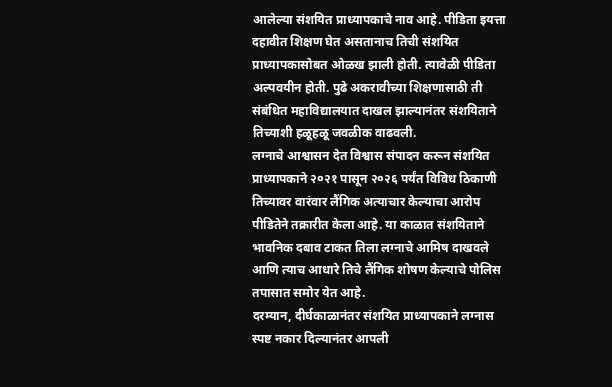आलेल्या संशयित प्राध्यापकाचे नाव आहे. पीडिता इयत्ता दहावीत शिक्षण घेत असतानाच तिची संशयित प्राध्यापकासोबत ओळख झाली होती. त्यावेळी पीडिता अल्पवयीन होती. पुढे अकरावीच्या शिक्षणासाठी ती संबंधित महाविद्यालयात दाखल झाल्यानंतर संशयिताने तिच्याशी हळूहळू जवळीक वाढवली.
लग्नाचे आश्वासन देत विश्वास संपादन करून संशयित प्राध्यापकाने २०२१ पासून २०२६ पर्यंत विविध ठिकाणी तिच्यावर वारंवार लैंगिक अत्याचार केल्याचा आरोप पीडितेने तक्रारीत केला आहे. या काळात संशयिताने भावनिक दबाव टाकत तिला लग्नाचे आमिष दाखवले आणि त्याच आधारे तिचे लैंगिक शोषण केल्याचे पोलिस तपासात समोर येत आहे.
दरम्यान, दीर्घकाळानंतर संशयित प्राध्यापकाने लग्नास स्पष्ट नकार दिल्यानंतर आपली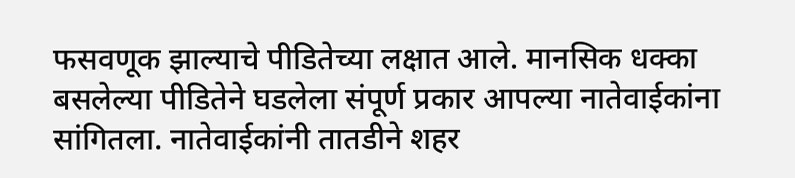फसवणूक झाल्याचे पीडितेच्या लक्षात आले. मानसिक धक्का बसलेल्या पीडितेने घडलेला संपूर्ण प्रकार आपल्या नातेवाईकांना सांगितला. नातेवाईकांनी तातडीने शहर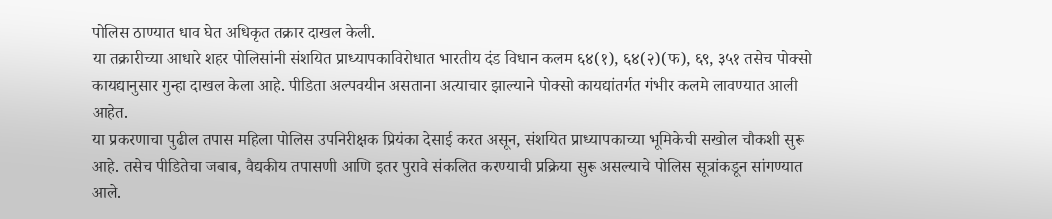पोलिस ठाण्यात धाव घेत अधिकृत तक्रार दाखल केली.
या तक्रारीच्या आधारे शहर पोलिसांनी संशयित प्राध्यापकाविरोधात भारतीय दंड विधान कलम ६४(१), ६४(२)(फ), ६९, ३५१ तसेच पोक्सो कायद्यानुसार गुन्हा दाखल केला आहे. पीडिता अल्पवयीन असताना अत्याचार झाल्याने पोक्सो कायद्यांतर्गत गंभीर कलमे लावण्यात आली आहेत.
या प्रकरणाचा पुढील तपास महिला पोलिस उपनिरीक्षक प्रियंका देसाई करत असून, संशयित प्राध्यापकाच्या भूमिकेची सखोल चौकशी सुरू आहे. तसेच पीडितेचा जबाब, वैद्यकीय तपासणी आणि इतर पुरावे संकलित करण्याची प्रक्रिया सुरू असल्याचे पोलिस सूत्रांकडून सांगण्यात आले.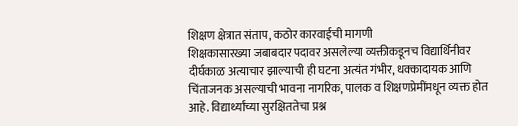शिक्षण क्षेत्रात संताप, कठोर कारवाईची मागणी
शिक्षकासारख्या जबाबदार पदावर असलेल्या व्यक्तीकडूनच विद्यार्थिनीवर दीर्घकाळ अत्याचार झाल्याची ही घटना अत्यंत गंभीर, धक्कादायक आणि चिंताजनक असल्याची भावना नागरिक, पालक व शिक्षणप्रेमींमधून व्यक्त होत आहे. विद्यार्थ्यांच्या सुरक्षिततेचा प्रश्न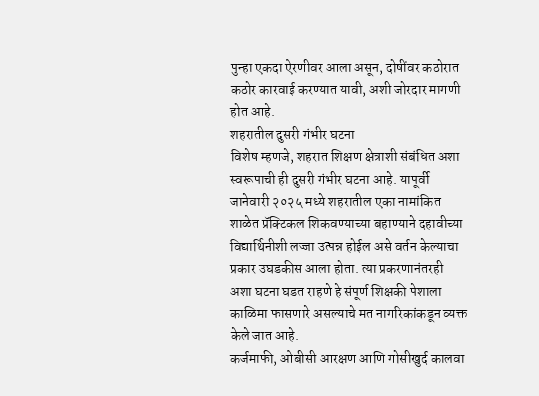पुन्हा एकदा ऐरणीवर आला असून, दोषींवर कठोरात कठोर कारवाई करण्यात यावी, अशी जोरदार मागणी होत आहे.
शहरातील दुसरी गंभीर घटना
विशेष म्हणजे, शहरात शिक्षण क्षेत्राशी संबंधित अशा स्वरूपाची ही दुसरी गंभीर घटना आहे. यापूर्वी जानेवारी २०२५ मध्ये शहरातील एका नामांकित शाळेत प्रॅक्टिकल शिकवण्याच्या बहाण्याने दहावीच्या विद्यार्थिनीशी लज्जा उत्पन्न होईल असे वर्तन केल्याचा प्रकार उघडकीस आला होता. त्या प्रकरणानंतरही अशा घटना घडत राहणे हे संपूर्ण शिक्षकी पेशाला काळिमा फासणारे असल्याचे मत नागरिकांकडून व्यक्त केले जात आहे.
कर्जमाफी, ओबीसी आरक्षण आणि गोसीखुर्द कालवा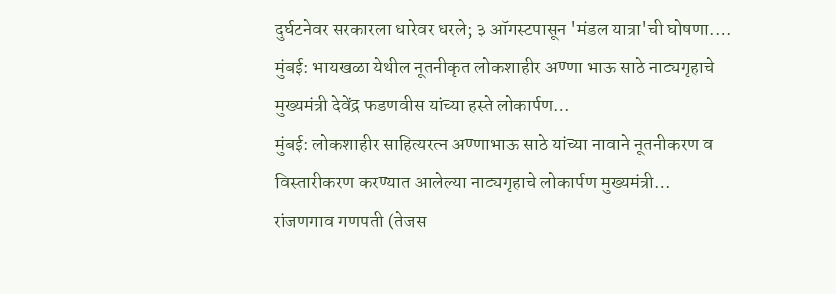दुर्घटनेवर सरकारला धारेवर धरले; ३ ऑगस्टपासून 'मंडल यात्रा'ची घोषणा.…
मुंबई: भायखळा येथील नूतनीकृत लोकशाहीर अण्णा भाऊ साठे नाट्यगृहाचे मुख्यमंत्री देवेंद्र फडणवीस यांच्या हस्ते लोकार्पण…
मुंबई: लोकशाहीर साहित्यरत्न अण्णाभाऊ साठे यांच्या नावाने नूतनीकरण व विस्तारीकरण करण्यात आलेल्या नाट्यगृहाचे लोकार्पण मुख्यमंत्री…
रांजणगाव गणपती (तेजस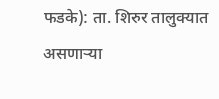फडके): ता. शिरुर तालुक्यात असणाऱ्या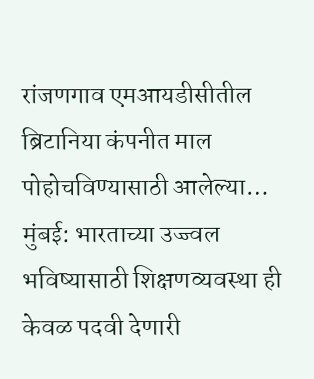रांजणगाव एमआयडीसीतील ब्रिटानिया कंपनीत माल पोहोचविण्यासाठी आलेल्या…
मुंबई: भारताच्या उज्ज्वल भविष्यासाठी शिक्षणव्यवस्था ही केवळ पदवी देणारी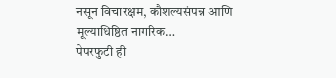नसून विचारक्षम, कौशल्यसंपन्न आणि मूल्याधिष्ठित नागरिक…
पेपरफुटी ही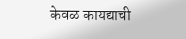केवळ कायद्याची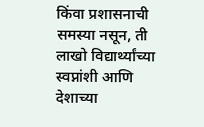किंवा प्रशासनाची समस्या नसून, ती लाखो विद्यार्थ्यांच्या स्वप्नांशी आणि देशाच्या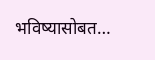भविष्यासोबत…